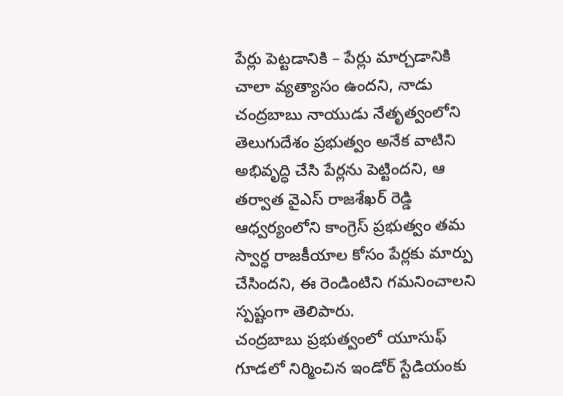పేర్లు పెట్టడానికి – పేర్లు మార్చడానికి చాలా వ్యత్యాసం ఉందని, నాడు చంద్రబాబు నాయుడు నేతృత్వంలోని తెలుగుదేశం ప్రభుత్వం అనేక వాటిని అభివృద్ధి చేసి పేర్లను పెట్టిందని, ఆ తర్వాత వైఎస్ రాజశేఖర్ రెడ్డి ఆధ్వర్యంలోని కాంగ్రెస్ ప్రభుత్వం తమ స్వార్ధ రాజకీయాల కోసం పేర్లకు మార్పు చేసిందని, ఈ రెండింటిని గమనించాలని స్పష్టంగా తెలిపారు.
చంద్రబాబు ప్రభుత్వంలో యూసుఫ్ గూడలో నిర్మించిన ఇండోర్ స్టేడియంకు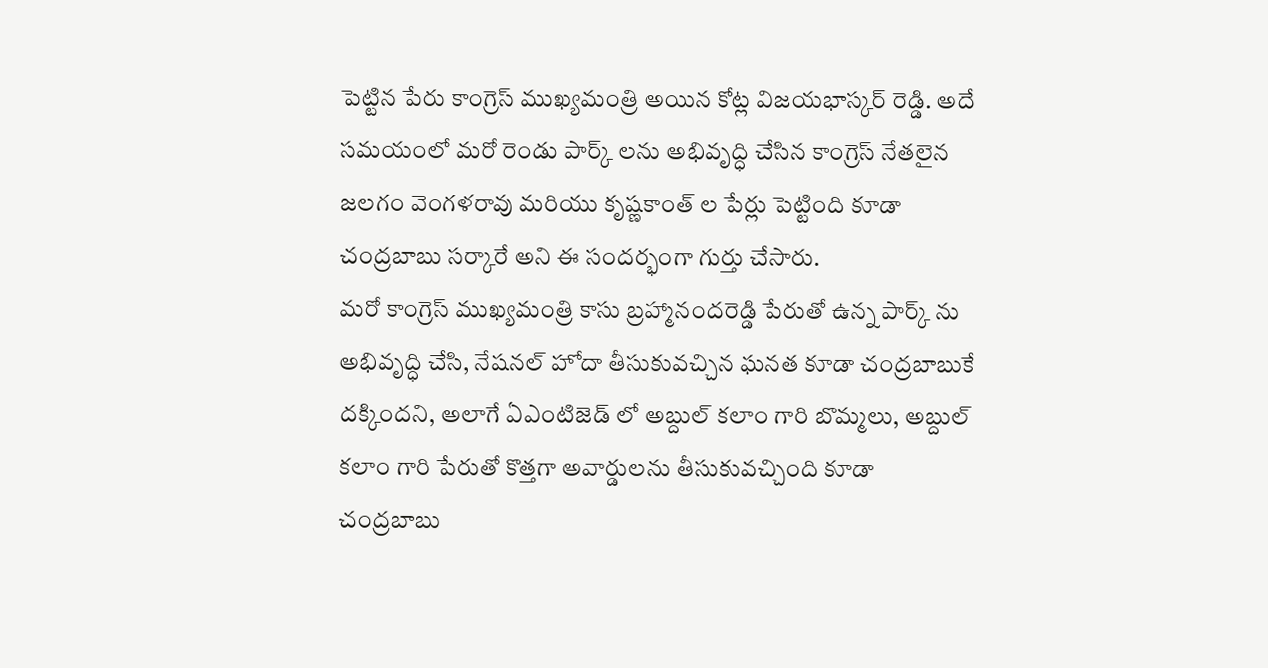పెట్టిన పేరు కాంగ్రెస్ ముఖ్యమంత్రి అయిన కోట్ల విజయభాస్కర్ రెడ్డి. అదే సమయంలో మరో రెండు పార్క్ లను అభివృద్ధి చేసిన కాంగ్రెస్ నేతలైన జలగం వెంగళరావు మరియు కృష్ణకాంత్ ల పేర్లు పెట్టింది కూడా చంద్రబాబు సర్కారే అని ఈ సందర్భంగా గుర్తు చేసారు.
మరో కాంగ్రెస్ ముఖ్యమంత్రి కాసు బ్రహ్మానందరెడ్డి పేరుతో ఉన్న పార్క్ ను అభివృద్ధి చేసి, నేషనల్ హోదా తీసుకువచ్చిన ఘనత కూడా చంద్రబాబుకే దక్కిందని, అలాగే ఏఎంటిజెడ్ లో అబ్దుల్ కలాం గారి బొమ్మలు, అబ్దుల్ కలాం గారి పేరుతో కొత్తగా అవార్డులను తీసుకువచ్చింది కూడా చంద్రబాబు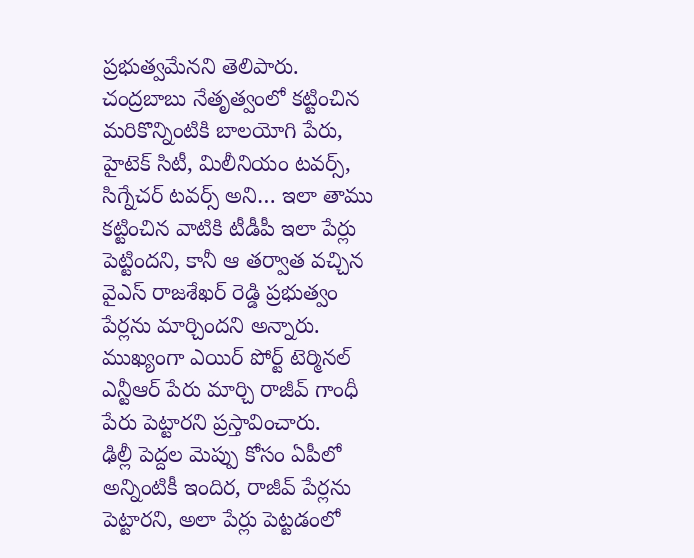ప్రభుత్వమేనని తెలిపారు.
చంద్రబాబు నేతృత్వంలో కట్టించిన మరికొన్నింటికి బాలయోగి పేరు, హైటెక్ సిటీ, మిలీనియం టవర్స్, సిగ్నేచర్ టవర్స్ అని… ఇలా తాము కట్టించిన వాటికి టీడీపీ ఇలా పేర్లు పెట్టిందని, కానీ ఆ తర్వాత వచ్చిన వైఎస్ రాజశేఖర్ రెడ్డి ప్రభుత్వం పేర్లను మార్చిందని అన్నారు. ముఖ్యంగా ఎయిర్ పోర్ట్ టెర్మినల్ ఎన్టీఆర్ పేరు మార్చి రాజీవ్ గాంధీ పేరు పెట్టారని ప్రస్తావించారు.
ఢిల్లీ పెద్దల మెప్పు కోసం ఏపీలో అన్నింటికీ ఇందిర, రాజీవ్ పేర్లను పెట్టారని, అలా పేర్లు పెట్టడంలో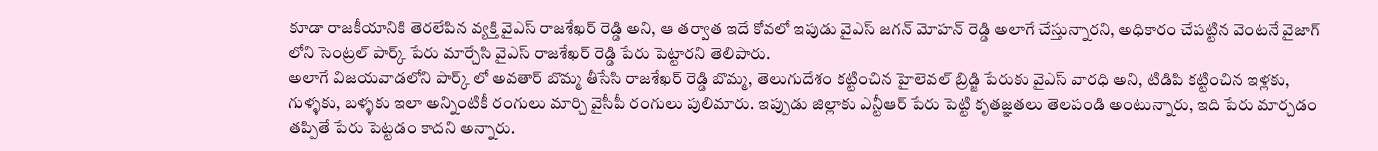కూడా రాజకీయానికి తెరలేపిన వ్యక్తి వైఎస్ రాజశేఖర్ రెడ్డి అని, ఆ తర్వాత ఇదే కోవలో ఇపుడు వైఎస్ జగన్ మోహన్ రెడ్డి అలాగే చేస్తున్నారని, అధికారం చేపట్టిన వెంటనే వైజాగ్ లోని సెంట్రల్ పార్క్ పేరు మార్చేసి వైఎస్ రాజశేఖర్ రెడ్డి పేరు పెట్టారని తెలిపారు.
అలాగే విజయవాడలోని పార్క్ లో అవతార్ బొమ్మ తీసేసి రాజశేఖర్ రెడ్డి బొమ్మ, తెలుగుదేశం కట్టించిన హైలెవల్ బ్రిడ్జి పేరుకు వైఎస్ వారధి అని, టిడిపి కట్టించిన ఇళ్లకు, గుళ్ళకు, బళ్ళకు ఇలా అన్నింటికీ రంగులు మార్చి వైసీపీ రంగులు పులిమారు. ఇప్పుడు జిల్లాకు ఎన్టీఆర్ పేరు పెట్టి కృతజ్ఞతలు తెలపండి అంటున్నారు, ఇది పేరు మార్చడం తప్పితే పేరు పెట్టడం కాదని అన్నారు.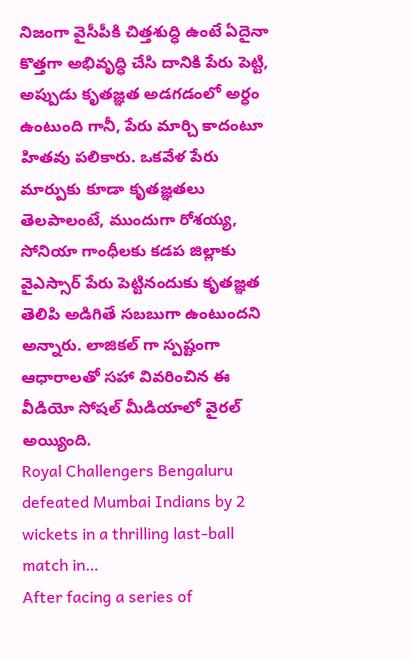నిజంగా వైసీపీకి చిత్తశుద్ధి ఉంటే ఏదైనా కొత్తగా అభివృద్ధి చేసి దానికి పేరు పెట్టి, అప్పుడు కృతజ్ఞత అడగడంలో అర్ధం ఉంటుంది గానీ, పేరు మార్చి కాదంటూ హితవు పలికారు. ఒకవేళ పేరు మార్పుకు కూడా కృతజ్ఞతలు తెలపాలంటే, ముందుగా రోశయ్య, సోనియా గాంధీలకు కడప జిల్లాకు వైఎస్సార్ పేరు పెట్టినందుకు కృతజ్ఞత తెలిపి అడిగితే సబబుగా ఉంటుందని అన్నారు. లాజికల్ గా స్పష్టంగా ఆధారాలతో సహా వివరించిన ఈ వీడియో సోషల్ మీడియాలో వైరల్ అయ్యింది.
Royal Challengers Bengaluru defeated Mumbai Indians by 2 wickets in a thrilling last-ball match in…
After facing a series of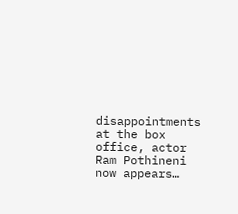disappointments at the box office, actor Ram Pothineni now appears…